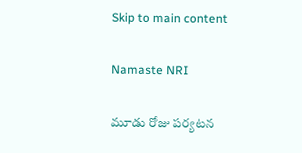Skip to main content

Namaste NRI

మూడు రోజు పర్యటన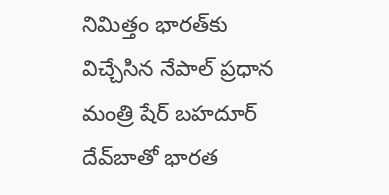నిమిత్తం భారత్‌కు విచ్చేసిన నేపాల్‌ ప్రధాన మంత్రి షేర్‌ బహదూర్‌ దేవ్‌బాతో భారత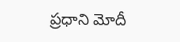ప్రధాని మోదీ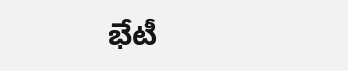భేటీ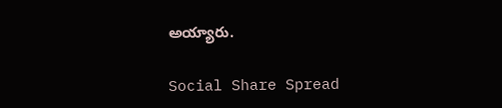అయ్యారు.

Social Share Spread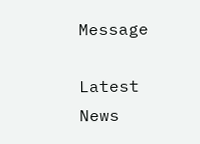Message

Latest News